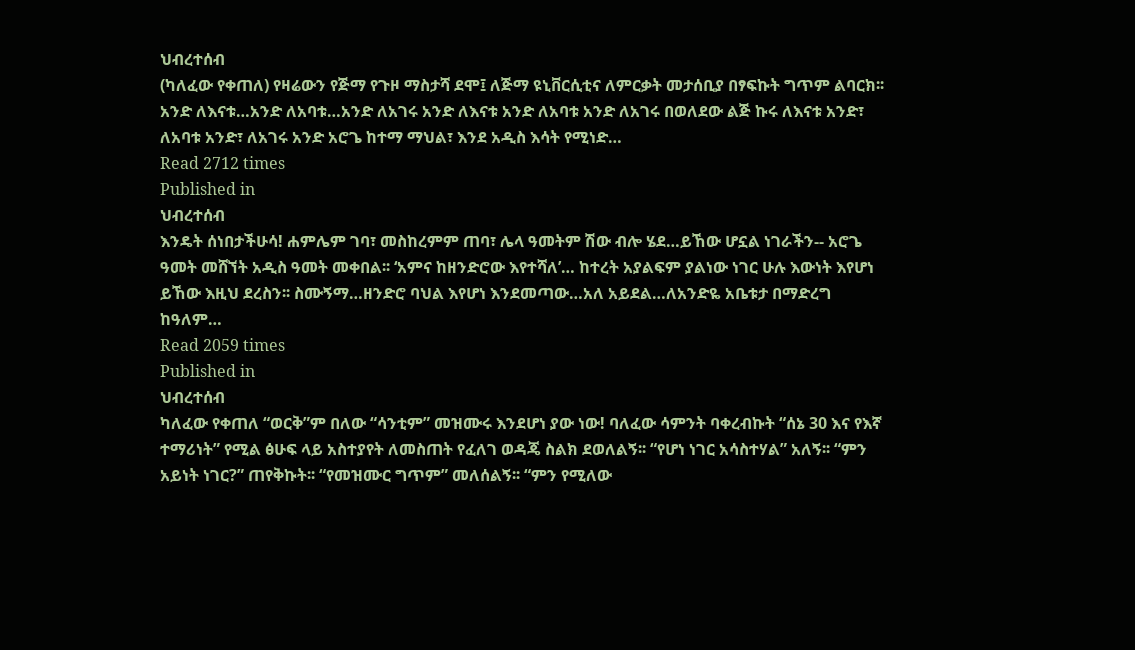ህብረተሰብ
(ካለፈው የቀጠለ) የዛሬውን የጅማ የጉዞ ማስታሻ ደሞ፤ ለጅማ ዩኒቨርሲቲና ለምርቃት መታሰቢያ በፃፍኩት ግጥም ልባርክ፡፡ አንድ ለእናቱ…አንድ ለአባቱ…አንድ ለአገሩ አንድ ለእናቱ አንድ ለአባቱ አንድ ለአገሩ በወለደው ልጅ ኩሩ ለእናቱ አንድ፣ ለአባቱ አንድ፣ ለአገሩ አንድ አሮጌ ከተማ ማህል፣ እንደ አዲስ እሳት የሚነድ…
Read 2712 times
Published in
ህብረተሰብ
እንዴት ሰነበታችሁሳ! ሐምሌም ገባ፣ መስከረምም ጠባ፣ ሌላ ዓመትም ሽው ብሎ ሄደ…ይኸው ሆኗል ነገራችን-- አሮጌ ዓመት መሸኘት አዲስ ዓመት መቀበል፡፡ ‘አምና ከዘንድሮው እየተሻለ’… ከተረት አያልፍም ያልነው ነገር ሁሉ እውነት እየሆነ ይኸው እዚህ ደረስን፡፡ ስሙኝማ…ዘንድሮ ባህል እየሆነ እንደመጣው…አለ አይደል…ለአንድዬ አቤቱታ በማድረግ ከዓለም…
Read 2059 times
Published in
ህብረተሰብ
ካለፈው የቀጠለ “ወርቅ”ም በለው “ሳንቲም” መዝሙሩ እንደሆነ ያው ነው! ባለፈው ሳምንት ባቀረብኩት “ሰኔ 30 እና የእኛ ተማሪነት” የሚል ፅሁፍ ላይ አስተያየት ለመስጠት የፈለገ ወዳጄ ስልክ ደወለልኝ፡፡ “የሆነ ነገር አሳስተሃል” አለኝ፡፡ “ምን አይነት ነገር?” ጠየቅኩት፡፡ “የመዝሙር ግጥም” መለሰልኝ፡፡ “ምን የሚለው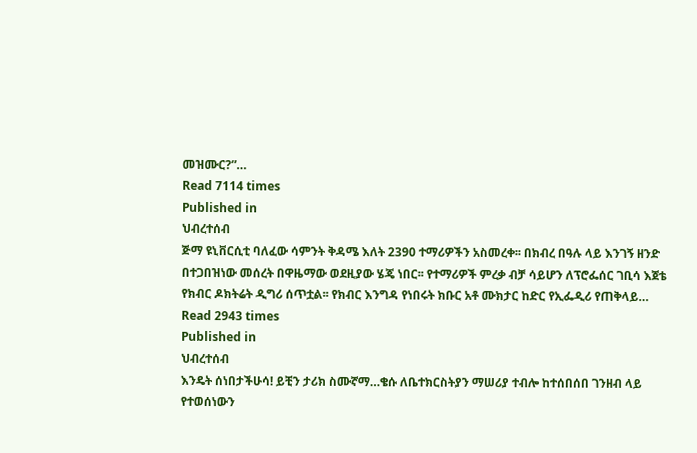መዝሙር?”…
Read 7114 times
Published in
ህብረተሰብ
ጅማ ዩኒቨርሲቲ ባለፈው ሳምንት ቅዳሜ እለት 2390 ተማሪዎችን አስመረቀ፡፡ በክብረ በዓሉ ላይ እንገኝ ዘንድ በተጋበዝነው መሰረት በዋዜማው ወደዚያው ሄጄ ነበር፡፡ የተማሪዎች ምረቃ ብቻ ሳይሆን ለፕሮፌሰር ገቢሳ እጀቴ የክብር ዶክትሬት ዲግሪ ሰጥቷል፡፡ የክብር እንግዳ የነበሩት ክቡር አቶ ሙክታር ከድር የኢፌዲሪ የጠቅላይ…
Read 2943 times
Published in
ህብረተሰብ
እንዴት ሰነበታችሁሳ! ይቺን ታሪክ ስሙኛማ…ቄሱ ለቤተክርስትያን ማሠሪያ ተብሎ ከተሰበሰበ ገንዘብ ላይ የተወሰነውን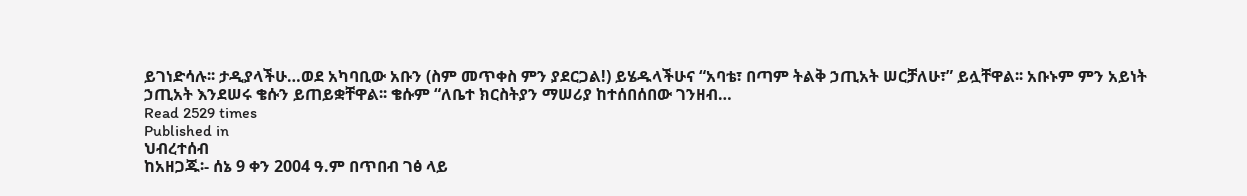ይገነድሳሉ፡፡ ታዲያላችሁ…ወደ አካባቢው አቡን (ስም መጥቀስ ምን ያደርጋል!) ይሄዱላችሁና “አባቴ፣ በጣም ትልቅ ኃጢአት ሠርቻለሁ፣” ይሏቸዋል፡፡ አቡኑም ምን አይነት ኃጢአት እንደሠሩ ቄሱን ይጠይቋቸዋል፡፡ ቄሱም “ለቤተ ክርስትያን ማሠሪያ ከተሰበሰበው ገንዘብ…
Read 2529 times
Published in
ህብረተሰብ
ከአዘጋጁ፡- ሰኔ 9 ቀን 2004 ዓ.ም በጥበብ ገፅ ላይ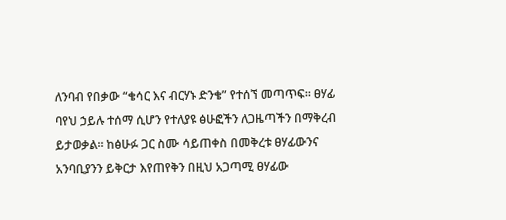ለንባብ የበቃው “ቄሳር እና ብርሃኑ ድንቄ” የተሰኘ መጣጥፍ፡፡ ፀሃፊ ባየህ ኃይሉ ተሰማ ሲሆን የተለያዩ ፅሁፎችን ለጋዜጣችን በማቅረብ ይታወቃል፡፡ ከፅሁፉ ጋር ስሙ ሳይጠቀስ በመቅረቱ ፀሃፊውንና አንባቢያንን ይቅርታ እየጠየቅን በዚህ አጋጣሚ ፀሃፊው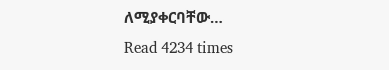ለሚያቀርባቸው…
Read 4234 times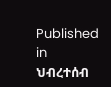Published in
ህብረተሰብ